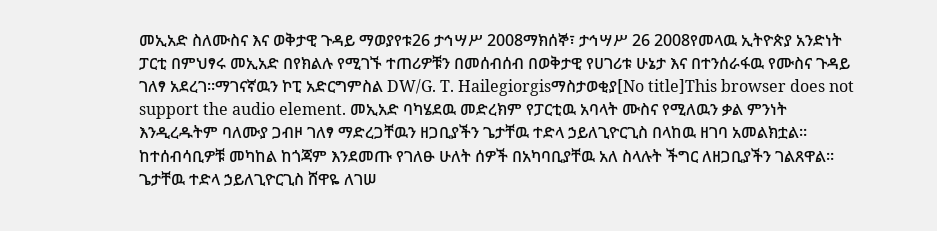መኢአድ ስለሙስና እና ወቅታዊ ጉዳይ ማወያየቱ26 ታኅሣሥ 2008ማክሰኞ፣ ታኅሣሥ 26 2008የመላዉ ኢትዮጵያ አንድነት ፓርቲ በምህፃሩ መኢአድ በየክልሉ የሚገኙ ተጠሪዎቹን በመሰብሰብ በወቅታዊ የሀገሪቱ ሁኔታ እና በተንሰራፋዉ የሙስና ጉዳይ ገለፃ አደረገ።ማገናኛዉን ኮፒ አድርግምስል DW/G. T. Hailegiorgisማስታወቂያ[No title]This browser does not support the audio element. መኢአድ ባካሄደዉ መድረክም የፓርቲዉ አባላት ሙስና የሚለዉን ቃል ምንነት እንዲረዱትም ባለሙያ ጋብዞ ገለፃ ማድረጋቸዉን ዘጋቢያችን ጌታቸዉ ተድላ ኃይለጊዮርጊስ በላከዉ ዘገባ አመልክቷል። ከተሰብሳቢዎቹ መካከል ከጎጃም እንደመጡ የገለፁ ሁለት ሰዎች በአካባቢያቸዉ አለ ስላሉት ችግር ለዘጋቢያችን ገልጸዋል። ጌታቸዉ ተድላ ኃይለጊዮርጊስ ሸዋዬ ለገሠ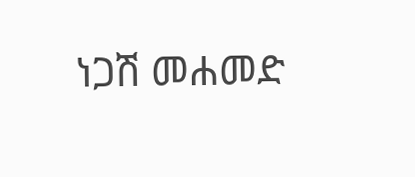ነጋሽ መሐመድ